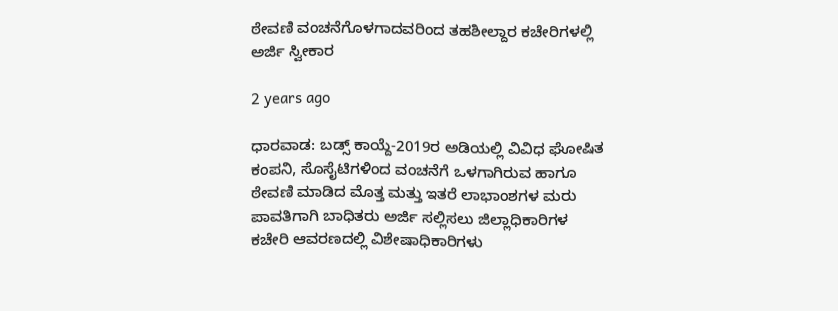ಠೇವಣಿ ವಂಚನೆಗೊಳಗಾದವರಿಂದ ತಹಶೀಲ್ದಾರ ಕಚೇರಿಗಳಲ್ಲಿ ಅರ್ಜಿ ಸ್ವೀಕಾರ

2 years ago

ಧಾರವಾಡ: ಬಡ್ಸ್ ಕಾಯ್ದೆ-2019ರ ಅಡಿಯಲ್ಲಿ ವಿವಿಧ ಘೋಷಿತ ಕಂಪನಿ, ಸೊಸೈಟಿಗಳಿಂದ ವಂಚನೆಗೆ ಒಳಗಾಗಿರುವ ಹಾಗೂ ಠೇವಣಿ ಮಾಡಿದ ಮೊತ್ತ ಮತ್ತು ಇತರೆ ಲಾಭಾಂಶಗಳ ಮರು ಪಾವತಿಗಾಗಿ ಬಾಧಿತರು ಅರ್ಜಿ ಸಲ್ಲಿಸಲು ಜಿಲ್ಲಾಧಿಕಾರಿಗಳ ಕಚೇರಿ ಆವರಣದಲ್ಲಿ ವಿಶೇಷಾಧಿಕಾರಿಗಳು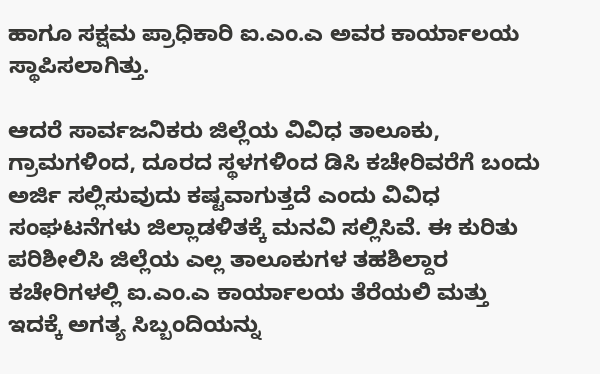ಹಾಗೂ ಸಕ್ಷಮ ಪ್ರಾಧಿಕಾರಿ ಐ.ಎಂ.ಎ ಅವರ ಕಾರ್ಯಾಲಯ ಸ್ಥಾಪಿಸಲಾಗಿತ್ತು.

ಆದರೆ ಸಾರ್ವಜನಿಕರು ಜಿಲ್ಲೆಯ ವಿವಿಧ ತಾಲೂಕು, ಗ್ರಾಮಗಳಿಂದ, ದೂರದ ಸ್ಥಳಗಳಿಂದ ಡಿಸಿ ಕಚೇರಿವರೆಗೆ ಬಂದು ಅರ್ಜಿ ಸಲ್ಲಿಸುವುದು ಕಷ್ಟವಾಗುತ್ತದೆ ಎಂದು ವಿವಿಧ ಸಂಘಟನೆಗಳು ಜಿಲ್ಲಾಡಳಿತಕ್ಕೆ ಮನವಿ ಸಲ್ಲಿಸಿವೆ. ಈ ಕುರಿತು ಪರಿಶೀಲಿಸಿ ಜಿಲ್ಲೆಯ ಎಲ್ಲ ತಾಲೂಕುಗಳ ತಹಶಿಲ್ದಾರ ಕಚೇರಿಗಳಲ್ಲಿ ಐ.ಎಂ.ಎ ಕಾರ್ಯಾಲಯ ತೆರೆಯಲಿ ಮತ್ತು ಇದಕ್ಕೆ ಅಗತ್ಯ ಸಿಬ್ಬಂದಿಯನ್ನು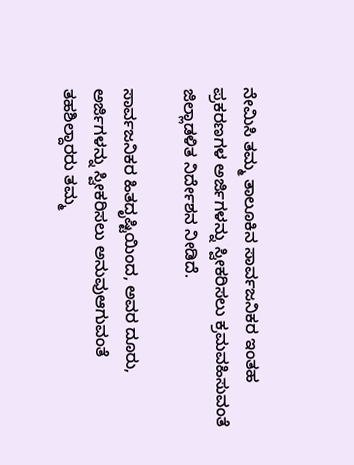ನೇಮಿಸಿ ತಮ್ಮ ತಾಲೂಕಿನ ಸಾರ್ವಜನಿಕರ ಇಂತಹ ಪ್ರಕರಣಗಳ ಅರ್ಜಿಗಳನ್ನು ಸ್ವೀಕರಿಸಲು ಕ್ರಮವಹಿಸುವಂತೆ ಜಿಲ್ಲಾಡಳಿತ ನಿರ್ದೇಶನ ನೀಡಿದೆ.

ಸಾರ್ವಜನಿಕರ ಹಿತದೃಷ್ಟಿಯಿಂದ, ಅವರ ದೂರು, ಅರ್ಜಿಗಳನ್ನು ಸ್ವೀಕರಿಸಲು ಅನುವುಆಗುವಂತೆ ತಹಶಿಲ್ದಾರರು ತಮ್ಮ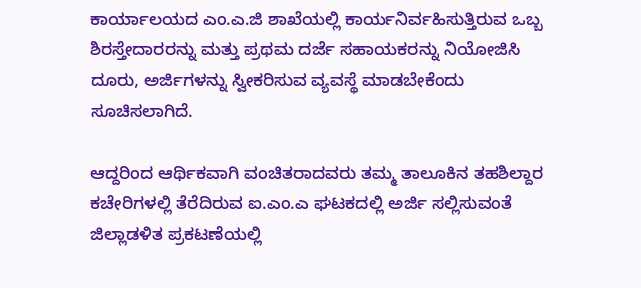ಕಾರ್ಯಾಲಯದ ಎಂ.ಎ.ಜಿ ಶಾಖೆಯಲ್ಲಿ ಕಾರ್ಯನಿರ್ವಹಿಸುತ್ತಿರುವ ಒಬ್ಬ ಶಿರಸ್ತೇದಾರರನ್ನು ಮತ್ತು ಪ್ರಥಮ ದರ್ಜೆ ಸಹಾಯಕರನ್ನು ನಿಯೋಜಿಸಿ ದೂರು, ಅರ್ಜಿಗಳನ್ನು ಸ್ವೀಕರಿಸುವ ವ್ಯವಸ್ಥೆ ಮಾಡಬೇಕೆಂದು ಸೂಚಿಸಲಾಗಿದೆ.

ಆದ್ದರಿಂದ ಆರ್ಥಿಕವಾಗಿ ವಂಚಿತರಾದವರು ತಮ್ಮ ತಾಲೂಕಿನ ತಹಶಿಲ್ದಾರ ಕಚೇರಿಗಳಲ್ಲಿ ತೆರೆದಿರುವ ಐ.ಎಂ.ಎ ಘಟಕದಲ್ಲಿ ಅರ್ಜಿ ಸಲ್ಲಿಸುವಂತೆ ಜಿಲ್ಲಾಡಳಿತ ಪ್ರಕಟಣೆಯಲ್ಲಿ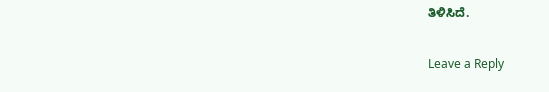ತಿಳಿಸಿದೆ.

Leave a Reply